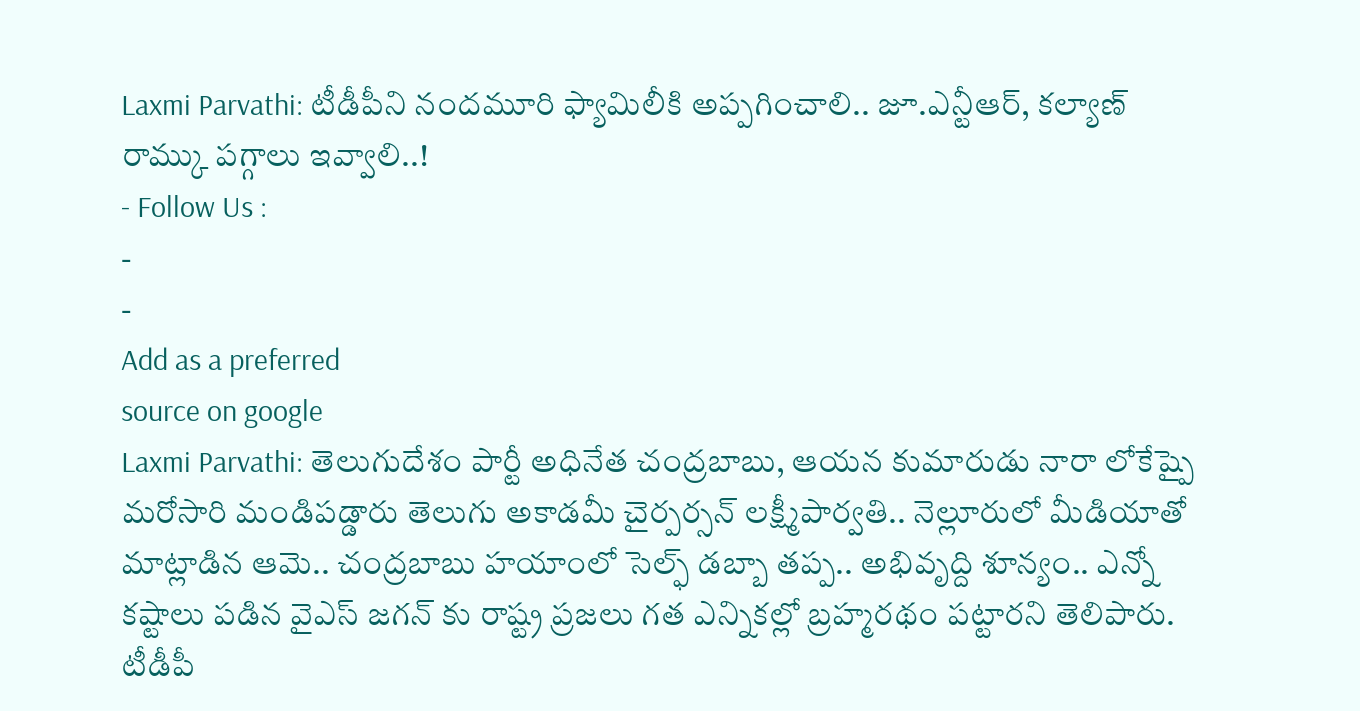Laxmi Parvathi: టీడీపీని నందమూరి ఫ్యామిలీకి అప్పగించాలి.. జూ.ఎన్టీఆర్, కల్యాణ్ రామ్కు పగ్గాలు ఇవ్వాలి..!
- Follow Us :
-
-
Add as a preferred
source on google
Laxmi Parvathi: తెలుగుదేశం పార్టీ అధినేత చంద్రబాబు, ఆయన కుమారుడు నారా లోకేష్పై మరోసారి మండిపడ్డారు తెలుగు అకాడమీ చైర్పర్సన్ లక్ష్మీపార్వతి.. నెల్లూరులో మీడియాతో మాట్లాడిన ఆమె.. చంద్రబాబు హయాంలో సెల్ఫ్ డబ్బా తప్ప.. అభివృద్ది శూన్యం.. ఎన్నో కష్టాలు పడిన వైఎస్ జగన్ కు రాష్ట్ర ప్రజలు గత ఎన్నికల్లో బ్రహ్మరథం పట్టారని తెలిపారు. టీడీపీ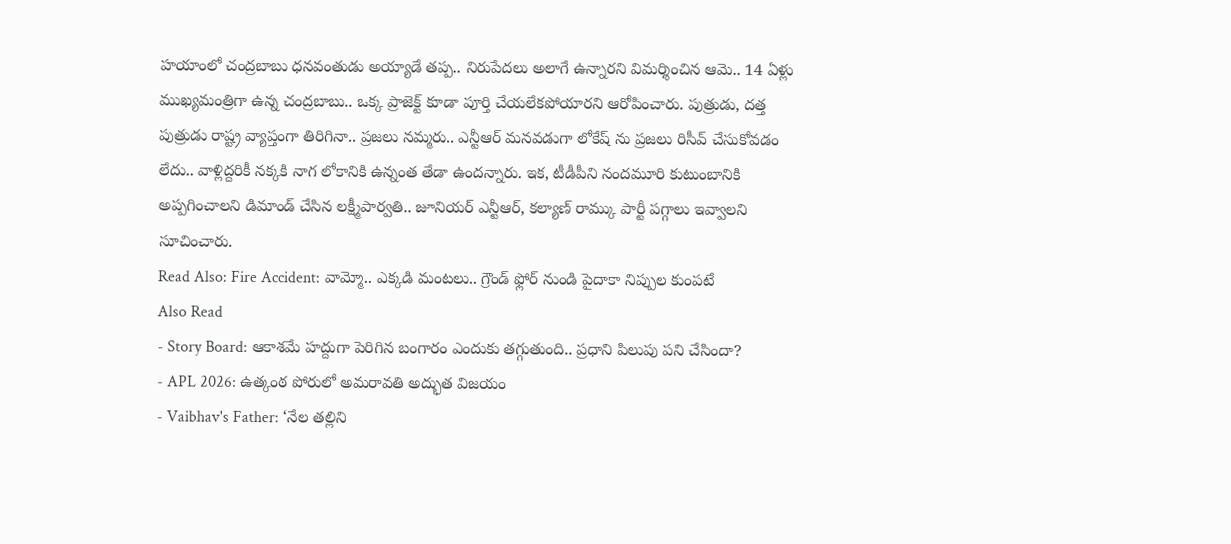హయాంలో చంద్రబాబు ధనవంతుడు అయ్యాడే తప్ప.. నిరుపేదలు అలాగే ఉన్నారని విమర్శించిన ఆమె.. 14 ఏళ్లు ముఖ్యమంత్రిగా ఉన్న చంద్రబాబు.. ఒక్క ప్రాజెక్ట్ కూడా పూర్తి చేయలేకపోయారని ఆరోపించారు. పుత్రుడు, దత్త పుత్రుడు రాష్ట్ర వ్యాప్తంగా తిరిగినా.. ప్రజలు నమ్మరు.. ఎన్టీఆర్ మనవడుగా లోకేష్ ను ప్రజలు రిసీవ్ చేసుకోవడం లేదు.. వాళ్లిద్దరికీ నక్కకి నాగ లోకానికి ఉన్నంత తేడా ఉందన్నారు. ఇక, టీడీపీని నందమూరి కుటుంబానికి అప్పగించాలని డిమాండ్ చేసిన లక్ష్మీపార్వతి.. జూనియర్ ఎన్టీఆర్, కల్యాణ్ రామ్కు పార్టీ పగ్గాలు ఇవ్వాలని సూచించారు.
Read Also: Fire Accident: వామ్మో.. ఎక్కడి మంటలు.. గ్రౌండ్ ఫ్లోర్ నుండి పైదాకా నిప్పుల కుంపటే
Also Read
- Story Board: ఆకాశమే హద్దుగా పెరిగిన బంగారం ఎందుకు తగ్గుతుంది.. ప్రధాని పిలుపు పని చేసిందా?
- APL 2026: ఉత్కంఠ పోరులో అమరావతి అద్భుత విజయం
- Vaibhav's Father: ‘నేల తల్లిని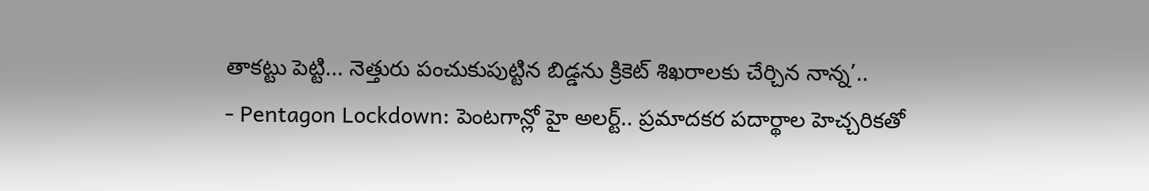తాకట్టు పెట్టి... నెత్తురు పంచుకుపుట్టిన బిడ్డను క్రికెట్ శిఖరాలకు చేర్చిన నాన్న’..
- Pentagon Lockdown: పెంటగాన్లో హై అలర్ట్.. ప్రమాదకర పదార్థాల హెచ్చరికతో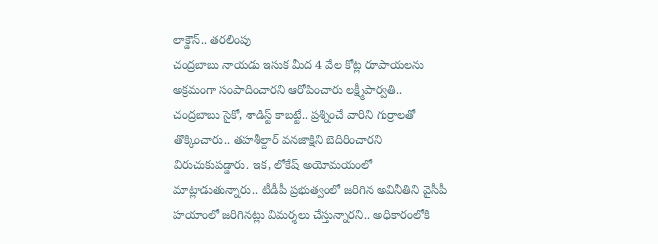లాక్డౌన్.. తరలింపు
చంద్రబాబు నాయడు ఇసుక మీద 4 వేల కోట్ల రూపాయలను అక్రమంగా సంపాదించారని ఆరోపించారు లక్ష్మీపార్వతి.. చంద్రబాబు సైకో, శాడిస్ట్ కాబట్టే.. ప్రశ్నించే వారిని గుర్రాలతో తొక్కించారు.. తహశీల్దార్ వనజాక్షిని బెదిరించారని విరుచుకుపడ్డారు. ఇక, లోకేష్ అయోమయంలో మాట్లాడుతున్నారు.. టీడీపీ ప్రభుత్వంలో జరిగిన అవినీతిని వైసీపీ హయాంలో జరిగినట్లు విమర్శలు చేస్తున్నారని.. అధికారంలోకి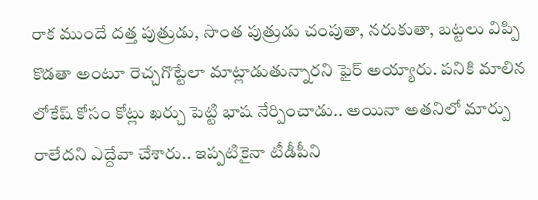రాక ముందే దత్త పుత్రుడు, సొంత పుత్రుడు చంపుతా, నరుకుతా, బట్టలు విప్పి కొడతా అంటూ రెచ్చగొట్టేలా మాట్లాడుతున్నారని ఫైర్ అయ్యారు. పనికి మాలిన లోకేష్ కోసం కోట్లు ఖర్చు పెట్టి భాష నేర్పించాడు.. అయినా అతనిలో మార్పు రాలేదని ఎద్దేవా చేశారు.. ఇప్పటికైనా టీడీపీని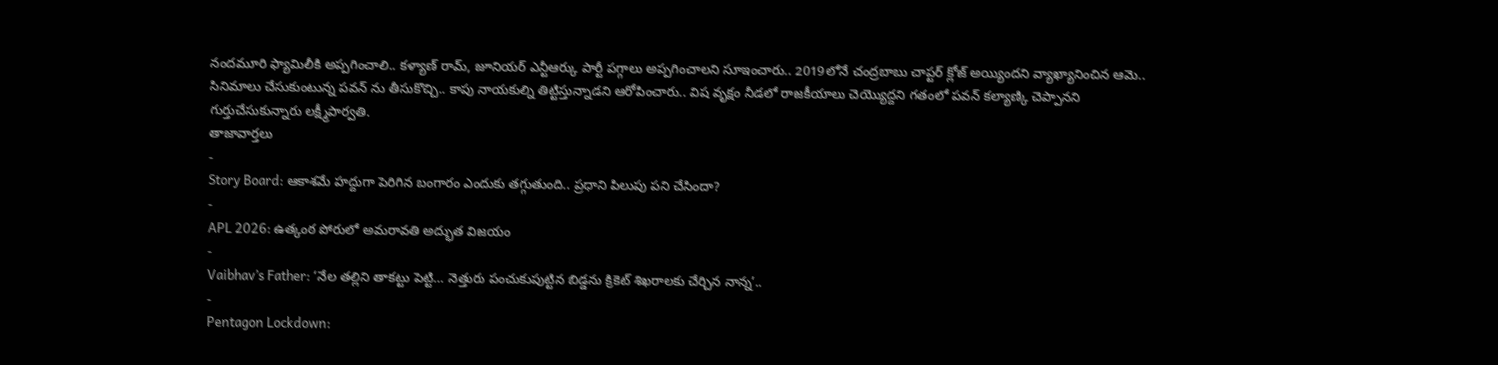నందమూరి ఫ్యామిలీకి అప్పగించాలి.. కళ్యాణ్ రామ్, జూనియర్ ఎన్టీఆర్కు పార్టీ పగ్గాలు అప్పగించాలని సూఇంచారు.. 2019లోనే చంద్రబాబు చాప్టర్ క్లోజ్ అయ్యిందని వ్యాఖ్యానించిన ఆమె.. సినిమాలు చేసుకుంటున్న పవన్ ను తీసుకొచ్చి.. కాపు నాయకుల్ని తిట్టిస్తున్నాడని ఆరోపించారు.. విష వృక్షం నీడలో రాజకీయాలు చెయ్యొద్దని గతంలో పవన్ కల్యాణ్కి చెప్పానని గుర్తుచేసుకున్నారు లక్ష్మీపార్వతి.
తాజావార్తలు
-
Story Board: ఆకాశమే హద్దుగా పెరిగిన బంగారం ఎందుకు తగ్గుతుంది.. ప్రధాని పిలుపు పని చేసిందా?
-
APL 2026: ఉత్కంఠ పోరులో అమరావతి అద్భుత విజయం
-
Vaibhav’s Father: ‘నేల తల్లిని తాకట్టు పెట్టి… నెత్తురు పంచుకుపుట్టిన బిడ్డను క్రికెట్ శిఖరాలకు చేర్చిన నాన్న’..
-
Pentagon Lockdown: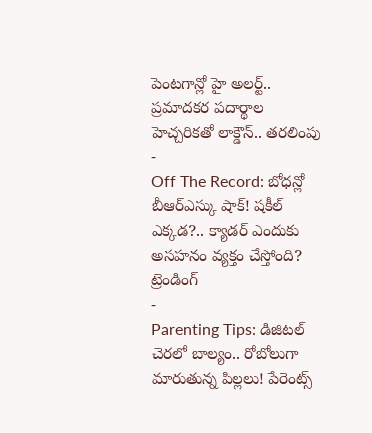పెంటగాన్లో హై అలర్ట్.. ప్రమాదకర పదార్థాల హెచ్చరికతో లాక్డౌన్.. తరలింపు
-
Off The Record: బోధన్లో బీఆర్ఎస్కు షాక్! షకీల్ ఎక్కడ?.. క్యాడర్ ఎందుకు అసహనం వ్యక్తం చేస్తోంది?
ట్రెండింగ్
-
Parenting Tips: డిజిటల్ చెరలో బాల్యం.. రోబోలుగా మారుతున్న పిల్లలు! పేరెంట్స్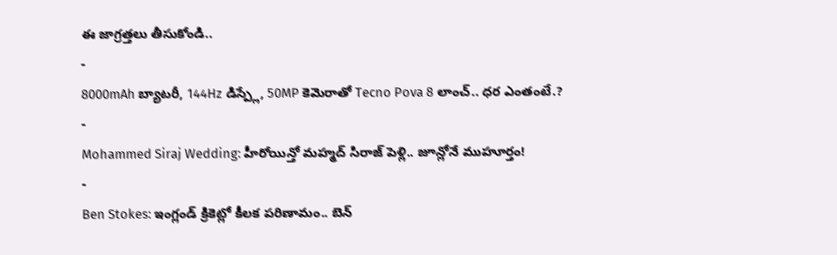ఈ జాగ్రత్తలు తీసుకోండి..
-
8000mAh బ్యాటరీ, 144Hz డిస్ప్లే, 50MP కెమెరాతో Tecno Pova 8 లాంచ్.. ధర ఎంతంటే.?
-
Mohammed Siraj Wedding: హీరోయిన్తో మహ్మద్ సిరాజ్ పెళ్లి.. జూన్లోనే ముహూర్తం!
-
Ben Stokes: ఇంగ్లండ్ క్రికెట్లో కీలక పరిణామం.. బెన్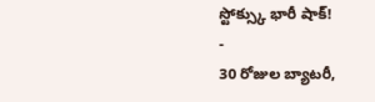స్టోక్స్కు భారీ షాక్!
-
30 రోజుల బ్యాటరీ,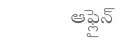ఆఫ్లైన్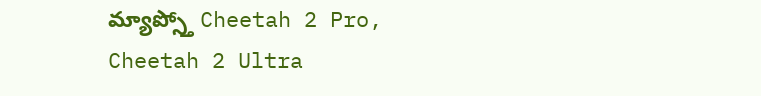మ్యాప్స్తో Cheetah 2 Pro, Cheetah 2 Ultra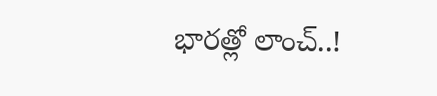భారత్లో లాంచ్..!